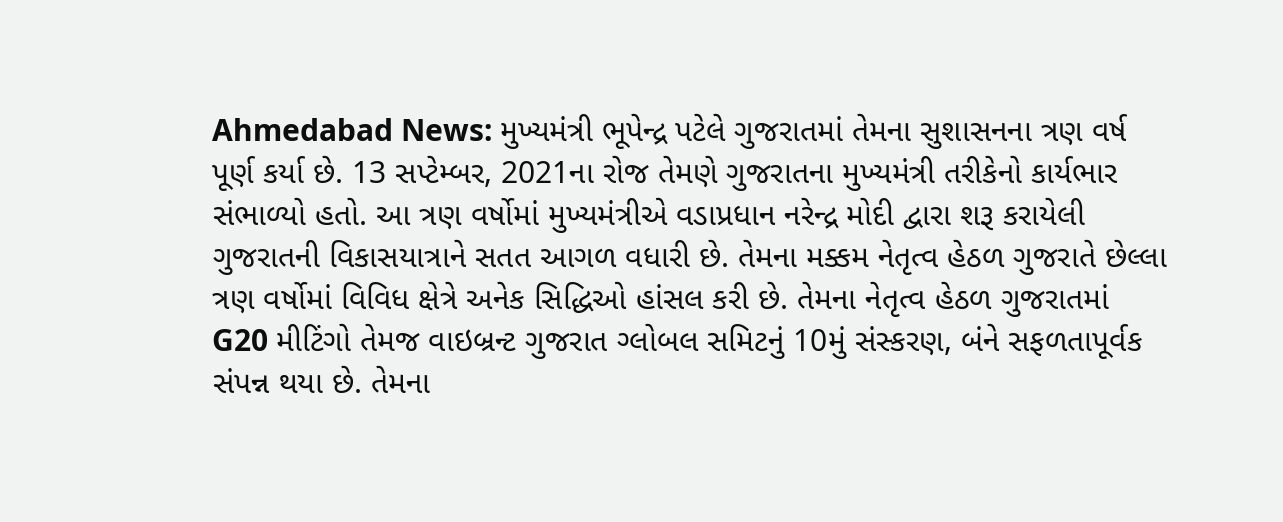Ahmedabad News: મુખ્યમંત્રી ભૂપેન્દ્ર પટેલે ગુજરાતમાં તેમના સુશાસનના ત્રણ વર્ષ પૂર્ણ કર્યા છે. 13 સપ્ટેમ્બર, 2021ના રોજ તેમણે ગુજરાતના મુખ્યમંત્રી તરીકેનો કાર્યભાર સંભાળ્યો હતો. આ ત્રણ વર્ષોમાં મુખ્યમંત્રીએ વડાપ્રધાન નરેન્દ્ર મોદી દ્વારા શરૂ કરાયેલી ગુજરાતની વિકાસયાત્રાને સતત આગળ વધારી છે. તેમના મક્કમ નેતૃત્વ હેઠળ ગુજરાતે છેલ્લા ત્રણ વર્ષોમાં વિવિધ ક્ષેત્રે અનેક સિદ્ધિઓ હાંસલ કરી છે. તેમના નેતૃત્વ હેઠળ ગુજરાતમાં G20 મીટિંગો તેમજ વાઇબ્રન્ટ ગુજરાત ગ્લોબલ સમિટનું 10મું સંસ્કરણ, બંને સફળતાપૂર્વક સંપન્ન થયા છે. તેમના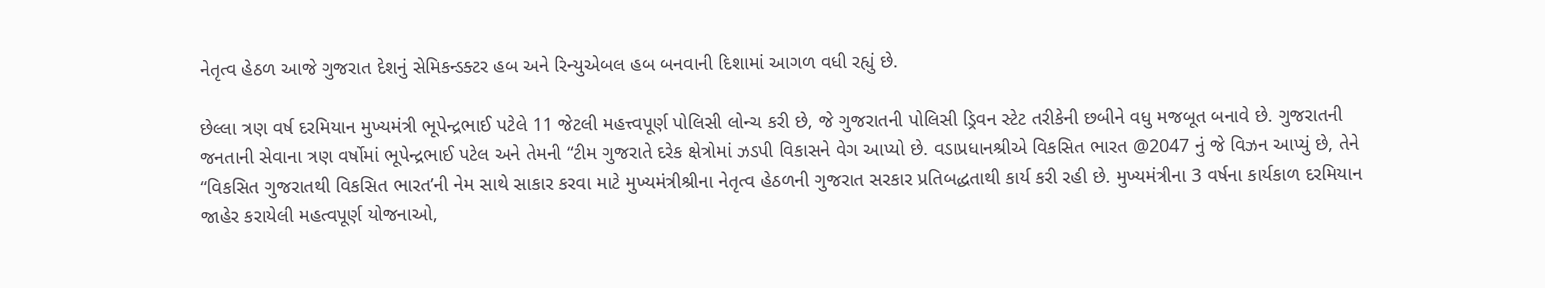નેતૃત્વ હેઠળ આજે ગુજરાત દેશનું સેમિકન્ડક્ટર હબ અને રિન્યુએબલ હબ બનવાની દિશામાં આગળ વધી રહ્યું છે.

છેલ્લા ત્રણ વર્ષ દરમિયાન મુખ્યમંત્રી ભૂપેન્દ્રભાઈ પટેલે 11 જેટલી મહત્ત્વપૂર્ણ પોલિસી લોન્ચ કરી છે, જે ગુજરાતની પોલિસી ડ્રિવન સ્ટેટ તરીકેની છબીને વધુ મજબૂત બનાવે છે. ગુજરાતની જનતાની સેવાના ત્રણ વર્ષોમાં ભૂપેન્દ્રભાઈ પટેલ અને તેમની “ટીમ ગુજરાતે દરેક ક્ષેત્રોમાં ઝડપી વિકાસને વેગ આપ્યો છે. વડાપ્રધાનશ્રીએ વિકસિત ભારત @2047 નું જે વિઝન આપ્યું છે, તેને “વિકસિત ગુજરાતથી વિકસિત ભારત’ની નેમ સાથે સાકાર કરવા માટે મુખ્યમંત્રીશ્રીના નેતૃત્વ હેઠળની ગુજરાત સરકાર પ્રતિબદ્ધતાથી કાર્ય કરી રહી છે. મુખ્યમંત્રીના 3 વર્ષના કાર્યકાળ દરમિયાન જાહેર કરાયેલી મહત્વપૂર્ણ યોજનાઓ,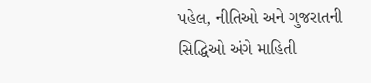પહેલ, નીતિઓ અને ગુજરાતની સિદ્ધિઓ અંગે માહિતી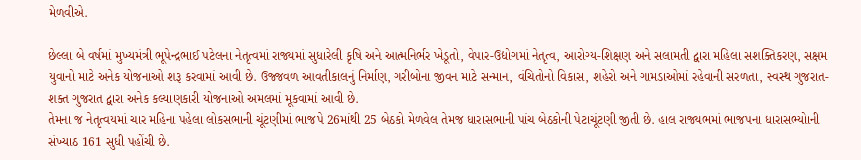મેળવીએ.

છેલ્લા બે વર્ષમાં મુખ્યમંત્રી ભૂપેન્દ્રભાઈ પટેલના નેતૃત્વમાં રાજ્યમાં સુધારેલી કૃષિ અને આત્મનિર્ભર ખેડૂતો, વેપાર-ઉદ્યોગમાં નેતૃત્વ, આરોગ્ય-શિક્ષણ અને સલામતી દ્વારા મહિલા સશક્તિકરણ, સક્ષમ યુવાનો માટે અનેક યોજનાઓ શરૂ કરવામાં આવી છે. ઉજ્જવળ આવતીકાલનું નિર્માણ, ગરીબોના જીવન માટે સન્માન, વંચિતોનો વિકાસ, શહેરો અને ગામડાઓમાં રહેવાની સરળતા, સ્વસ્થ ગુજરાત-શક્ત ગુજરાત દ્વારા અનેક કલ્યાણકારી યોજનાઓ અમલમાં મૂકવામાં આવી છે.
તેમના જ નેતૃત્વયમાં ચાર મહિના પહેલા લોકસભાની ચૂંટણીમાં ભાજપે 26માંથી 25 બેઠકો મેળવેલ તેમજ ધારાસભાની પાંચ બેઠકોની પેટાચૂંટણી જીતી છે. હાલ રાજ્યભમાં ભાજપના ધારાસભ્યોાની સંખ્યાઠ 161 સુધી પહોંચી છે.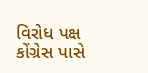વિરોધ પક્ષ કોંગ્રેસ પાસે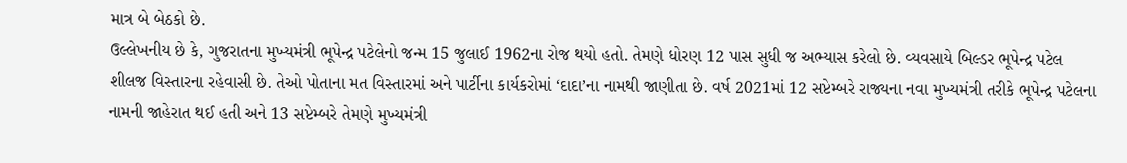માત્ર બે બેઠકો છે.
ઉલ્લેખનીય છે કે, ગુજરાતના મુખ્યમંત્રી ભૂપેન્દ્ર પટેલેનો જન્મ 15 જુલાઈ 1962ના રોજ થયો હતો. તેમણે ધોરણ 12 પાસ સુધી જ અભ્યાસ કરેલો છે. વ્યવસાયે બિલ્ડર ભૂપેન્દ્ર પટેલ શીલજ વિસ્તારના રહેવાસી છે. તેઓ પોતાના મત વિસ્તારમાં અને પાર્ટીના કાર્યકરોમાં ‘દાદા’ના નામથી જાણીતા છે. વર્ષ 2021માં 12 સપ્ટેમ્બરે રાજ્યના નવા મુખ્યમંત્રી તરીકે ભૂપેન્દ્ર પટેલના નામની જાહેરાત થઈ હતી અને 13 સપ્ટેમ્બરે તેમણે મુખ્યમંત્રી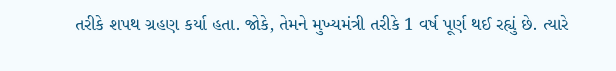તરીકે શપથ ગ્રહણ કર્યા હતા. જોકે, તેમને મુખ્યમંત્રી તરીકે 1 વર્ષ પૂર્ણ થઈ રહ્યું છે. ત્યારે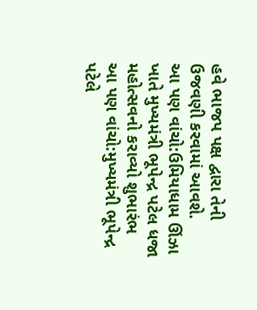હવે ભાજપ પક્ષ દ્વારા તેની ઉજવણી કરવામાં આવશે.
આ પણ વાંચો:ઉમિયાધામ ઊંઝા ખાતે મુખ્યમંત્રી ભૂપેન્દ્ર પટેલ ધજા મહોત્સવનો કરાવ્યો શુભારંભ
આ પણ વાંચો:મુખ્યમંત્રી ભૂપેન્દ્ર પટેલે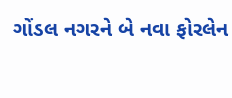ગોંડલ નગરને બે નવા ફોરલેન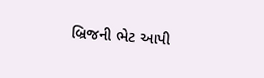બ્રિજની ભેટ આપી